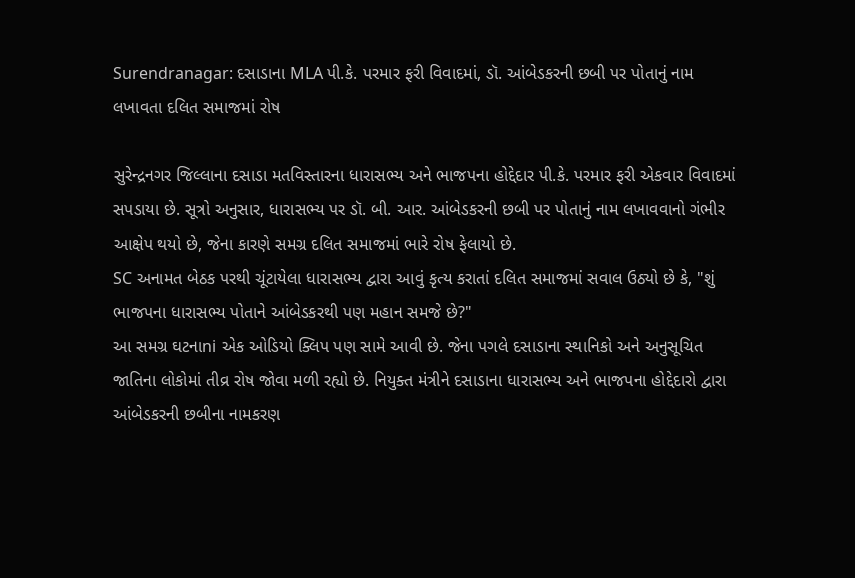Surendranagar: દસાડાના MLA પી.કે. પરમાર ફરી વિવાદમાં, ડૉ. આંબેડકરની છબી પર પોતાનું નામ લખાવતા દલિત સમાજમાં રોષ

સુરેન્દ્રનગર જિલ્લાના દસાડા મતવિસ્તારના ધારાસભ્ય અને ભાજપના હોદ્દેદાર પી.કે. પરમાર ફરી એકવાર વિવાદમાં સપડાયા છે. સૂત્રો અનુસાર, ધારાસભ્ય પર ડૉ. બી. આર. આંબેડકરની છબી પર પોતાનું નામ લખાવવાનો ગંભીર આક્ષેપ થયો છે, જેના કારણે સમગ્ર દલિત સમાજમાં ભારે રોષ ફેલાયો છે.
SC અનામત બેઠક પરથી ચૂંટાયેલા ધારાસભ્ય દ્વારા આવું કૃત્ય કરાતાં દલિત સમાજમાં સવાલ ઉઠ્યો છે કે, "શું ભાજપના ધારાસભ્ય પોતાને આંબેડકરથી પણ મહાન સમજે છે?"
આ સમગ્ર ઘટનાni એક ઓડિયો ક્લિપ પણ સામે આવી છે. જેના પગલે દસાડાના સ્થાનિકો અને અનુસૂચિત જાતિના લોકોમાં તીવ્ર રોષ જોવા મળી રહ્યો છે. નિયુક્ત મંત્રીને દસાડાના ધારાસભ્ય અને ભાજપના હોદ્દેદારો દ્વારા આંબેડકરની છબીના નામકરણ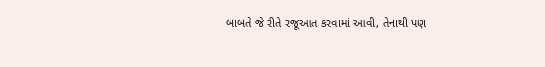બાબતે જે રીતે રજૂઆત કરવામાં આવી, તેનાથી પણ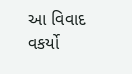આ વિવાદ વકર્યો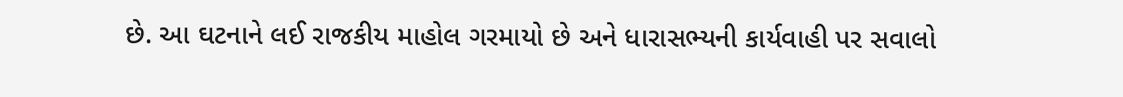છે. આ ઘટનાને લઈ રાજકીય માહોલ ગરમાયો છે અને ધારાસભ્યની કાર્યવાહી પર સવાલો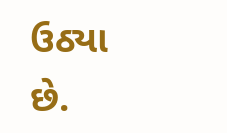ઉઠ્યા છે.